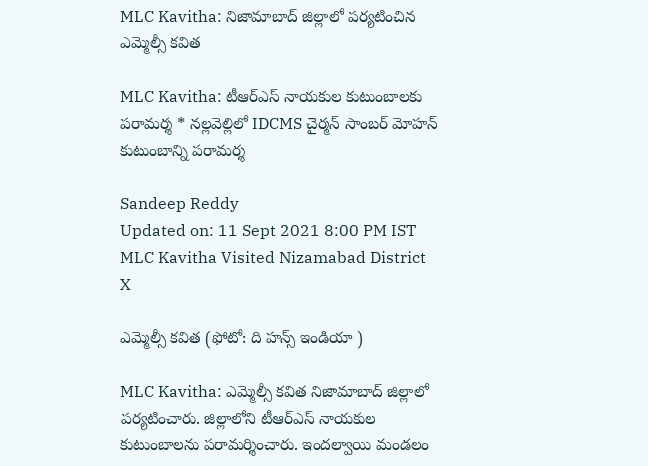MLC Kavitha: నిజామాబాద్ జిల్లాలో పర్యటించిన ఎమ్మెల్సీ కవిత

MLC Kavitha: టీఆర్ఎస్ నాయకుల కుటుంబాలకు పరామర్శ * నల్లవెల్లిలో IDCMS చైర్మన్ సాంబర్ మోహన్ కుటుంబాన్ని పరామర్శ

Sandeep Reddy
Updated on: 11 Sept 2021 8:00 PM IST
MLC Kavitha Visited Nizamabad District
X

ఎమ్మెల్సీ కవిత (ఫోటో: ది హన్స్ ఇండియా )

MLC Kavitha: ఎమ్మెల్సీ కవిత నిజామాబాద్ జిల్లాలో పర్యటించారు. జిల్లాలోని టీఆర్ఎస్ నాయకుల కుటుంబాలను పరామర్శించారు. ఇందల్వాయి మండలం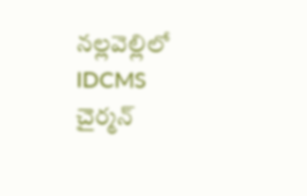నల్లవెల్లిలో IDCMS చైర్మన్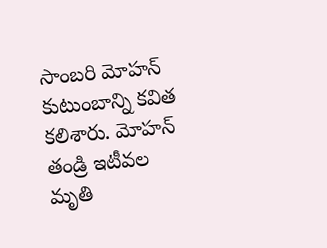సాంబరి మోహన్ కుటుంబాన్ని కవిత కలిశారు. మోహన్ తండ్రి ఇటీవల మృతి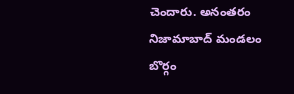చెందారు. అనంతరం నిజామాబాద్ మండలం బొర్గం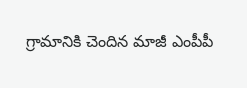గ్రామానికి చెందిన మాజీ ఎంపీపీ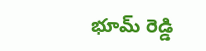భూమ్ రెడ్డి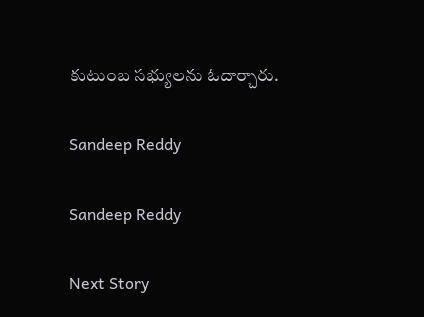కుటుంబ సభ్యులను ఓదార్చారు.

Sandeep Reddy

Sandeep Reddy

Next Story